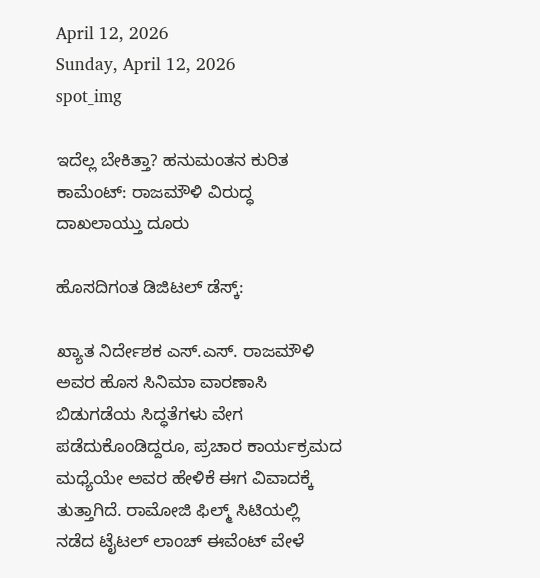April 12, 2026
Sunday, April 12, 2026
spot_img

ಇದೆಲ್ಲ ಬೇಕಿತ್ತಾ? ಹನುಮಂತನ ಕುರಿತ ಕಾಮೆಂಟ್‌: ರಾಜಮೌಳಿ ವಿರುದ್ಧ ದಾಖಲಾಯ್ತು ದೂರು

ಹೊಸದಿಗಂತ ಡಿಜಿಟಲ್ ಡೆಸ್ಕ್:

ಖ್ಯಾತ ನಿರ್ದೇಶಕ ಎಸ್.ಎಸ್. ರಾಜಮೌಳಿ ಅವರ ಹೊಸ ಸಿನಿಮಾ ವಾರಣಾಸಿ ಬಿಡುಗಡೆಯ ಸಿದ್ಧತೆಗಳು ವೇಗ ಪಡೆದುಕೊಂಡಿದ್ದರೂ, ಪ್ರಚಾರ ಕಾರ್ಯಕ್ರಮದ ಮಧ್ಯೆಯೇ ಅವರ ಹೇಳಿಕೆ ಈಗ ವಿವಾದಕ್ಕೆ ತುತ್ತಾಗಿದೆ. ರಾಮೋಜಿ ಫಿಲ್ಮ್ ಸಿಟಿಯಲ್ಲಿ ನಡೆದ ಟೈಟಲ್ ಲಾಂಚ್ ಈವೆಂಟ್ ವೇಳೆ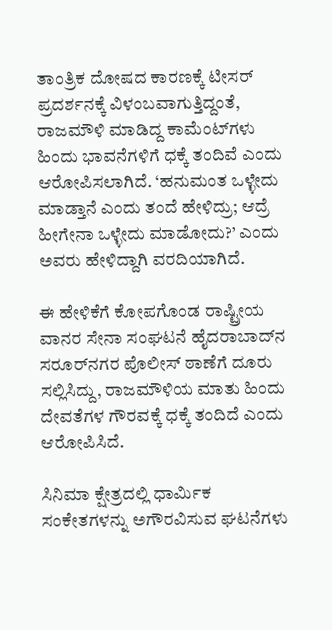ತಾಂತ್ರಿಕ ದೋಷದ ಕಾರಣಕ್ಕೆ ಟೀಸರ್‌ ಪ್ರದರ್ಶನಕ್ಕೆ ವಿಳಂಬವಾಗುತ್ತಿದ್ದಂತೆ, ರಾಜಮೌಳಿ ಮಾಡಿದ್ದ ಕಾಮೆಂಟ್‌ಗಳು ಹಿಂದು ಭಾವನೆಗಳಿಗೆ ಧಕ್ಕೆ ತಂದಿವೆ ಎಂದು ಆರೋಪಿಸಲಾಗಿದೆ. ‘ಹನುಮಂತ ಒಳ್ಳೇದು ಮಾಡ್ತಾನೆ ಎಂದು ತಂದೆ ಹೇಳಿದ್ರು; ಆದ್ರೆ ಹೀಗೇನಾ ಒಳ್ಳೇದು ಮಾಡೋದು?’ ಎಂದು ಅವರು ಹೇಳಿದ್ದಾಗಿ ವರದಿಯಾಗಿದೆ.

ಈ ಹೇಳಿಕೆಗೆ ಕೋಪಗೊಂಡ ರಾಷ್ಟ್ರೀಯ ವಾನರ ಸೇನಾ ಸಂಘಟನೆ ಹೈದರಾಬಾದ್‌ನ ಸರೂರ್‌ನಗರ ಪೊಲೀಸ್ ಠಾಣೆಗೆ ದೂರು ಸಲ್ಲಿಸಿದ್ದು, ರಾಜಮೌಳಿಯ ಮಾತು ಹಿಂದು ದೇವತೆಗಳ ಗೌರವಕ್ಕೆ ಧಕ್ಕೆ ತಂದಿದೆ ಎಂದು ಆರೋಪಿಸಿದೆ.

ಸಿನಿಮಾ ಕ್ಷೇತ್ರದಲ್ಲಿ ಧಾರ್ಮಿಕ ಸಂಕೇತಗಳನ್ನು ಅಗೌರವಿಸುವ ಘಟನೆಗಳು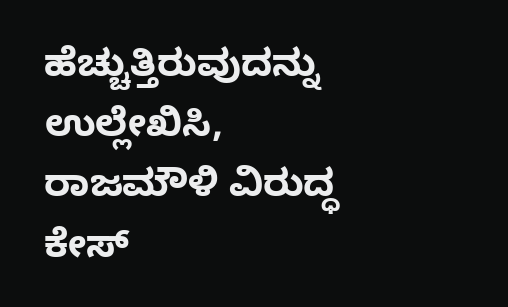ಹೆಚ್ಚುತ್ತಿರುವುದನ್ನು ಉಲ್ಲೇಖಿಸಿ, ರಾಜಮೌಳಿ ವಿರುದ್ಧ ಕೇಸ್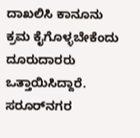ದಾಖಲಿಸಿ ಕಾನೂನು ಕ್ರಮ ಕೈಗೊಳ್ಳಬೇಕೆಂದು ದೂರುದಾರರು ಒತ್ತಾಯಿಸಿದ್ದಾರೆ. ಸರೂರ್‌ನಗರ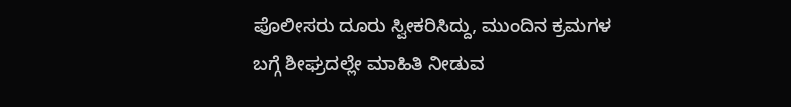ಪೊಲೀಸರು ದೂರು ಸ್ವೀಕರಿಸಿದ್ದು, ಮುಂದಿನ ಕ್ರಮಗಳ ಬಗ್ಗೆ ಶೀಘ್ರದಲ್ಲೇ ಮಾಹಿತಿ ನೀಡುವ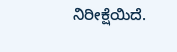ನಿರೀಕ್ಷೆಯಿದೆ.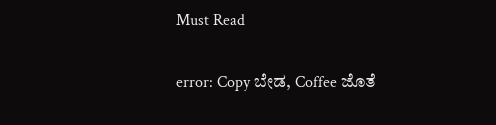Must Read

error: Copy ಬೇಡ, Coffee ಜೊತೆ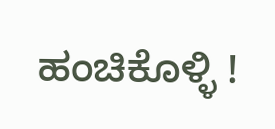ಹಂಚಿಕೊಳ್ಳಿ !